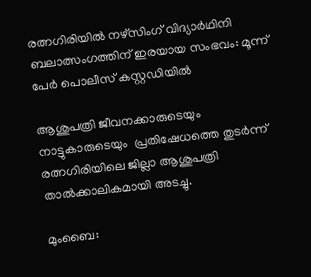രത്നഗിരിയിൽ നഴ്സിംഗ് വിദ്യാർഥിനി ബലാത്സംഗത്തിന് ഇരയായ സംഭവം: മൂന്ന് പേർ പൊലീസ് കസ്റ്റഡിയിൽ

ആശുപത്രി ജീവനക്കാരുടെയും നാട്ടുകാരുടെയും  പ്രതിഷേധത്തെ തുടർന്ന് രത്നഗിരിയിലെ ജില്ലാ ആശുപത്രി താൽക്കാലികമായി അടച്ചു.

മുംബൈ: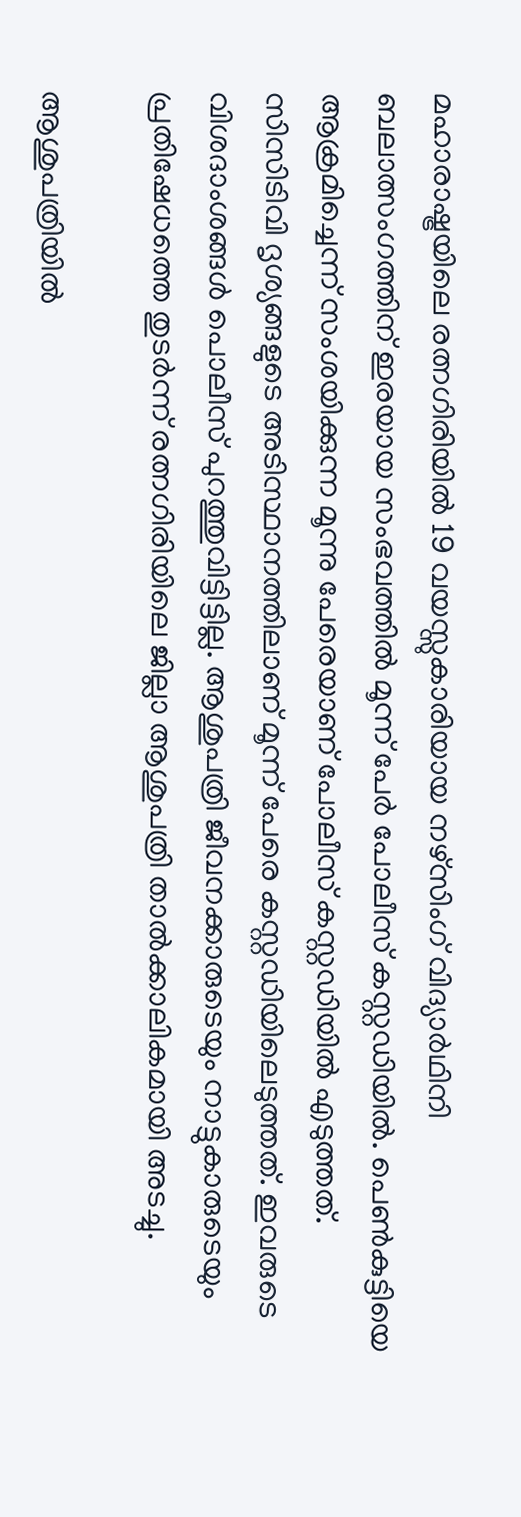മഹാരാഷ്ട്രയിലെ രത്നഗിരിയിൽ 19 വയസ്സുകാരിയായ നഴ്സിംഗ് വിദ്യാർഥിനി ബലാത്സംഗത്തിന് ഇരയായ സംഭവത്തിൽ മൂന്ന് പേർ പോലീസ് കസ്റ്റഡിയിൽ. പെണ്‍കുട്ടിയെ ആക്രമിച്ചെന്ന് സംശയിക്കുന്ന മൂന്നു പേരെയാണ് പോലീസ് കസ്റ്റഡിയിൽ എടുത്തത്. സിസിടിവി ദൃശ്യങ്ങളുടെ അടിസ്ഥാനത്തിലാണ് മൂന്ന് പേരെ കസ്റ്റഡിയിലെടുത്തത്. ഇവരുടെ വിശദാംശങ്ങൾ പൊലീസ് പുറത്തുവിട്ടിട്ടില്ല. ആശുപത്രി ജീവനക്കാരുടെയും നാട്ടുകാരുടെയും  പ്രതിഷേധത്തെ തുടർന്ന് രത്നഗിരിയിലെ ജില്ലാ ആശുപത്രി താൽക്കാലികമായി അടച്ചു.

ആശുപത്രിയിൽ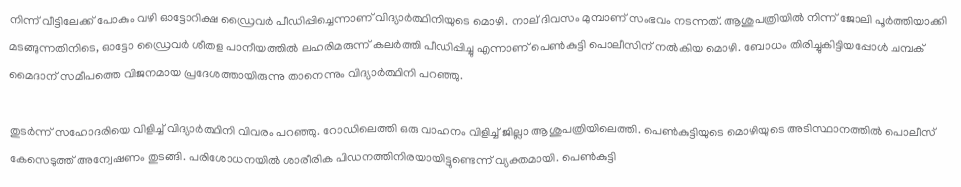നിന്ന് വീട്ടിലേക്ക് പോകും വഴി ഓട്ടോറിക്ഷ ഡ്രൈവർ പീഡിപ്പിച്ചെന്നാണ് വിദ്യാർത്ഥിനിയുടെ മൊഴി. നാല് ദിവസം മുമ്പാണ് സംഭവം നടന്നത്. ആശുപത്രിയിൽ നിന്ന് ജോലി പൂർത്തിയാക്കി മടങ്ങുന്നതിനിടെ, ഓട്ടോ ഡ്രൈവർ ശീതള പാനീയത്തിൽ ലഹരിമരുന്ന് കലർത്തി പീഡിപ്പിച്ചു എന്നാണ് പെൺകുട്ടി പൊലീസിന് നൽകിയ മൊഴി. ബോധം തിരിച്ചുകിട്ടിയപ്പോൾ ചമ്പക് മൈദാന് സമീപത്തെ വിജനമായ പ്രദേശത്തായിരുന്നു താനെന്നും വിദ്യാർത്ഥിനി പറഞ്ഞു.

തുടർന്ന് സഹോദരിയെ വിളിച്ച് വിദ്യാർത്ഥിനി വിവരം പറഞ്ഞു. റോഡിലെത്തി ഒരു വാഹനം വിളിച്ച് ജില്ലാ ആശുപത്രിയിലെത്തി. പെണ്‍കുട്ടിയുടെ മൊഴിയുടെ അടിസ്ഥാനത്തിൽ പൊലീസ് കേസെടുത്ത് അന്വേഷണം തുടങ്ങി. പരിശോധനയില്‍ ശാരീരിക പിഡനത്തിനിരയായിട്ടുണ്ടെന്ന് വ്യക്തമായി. പെൺകുട്ടി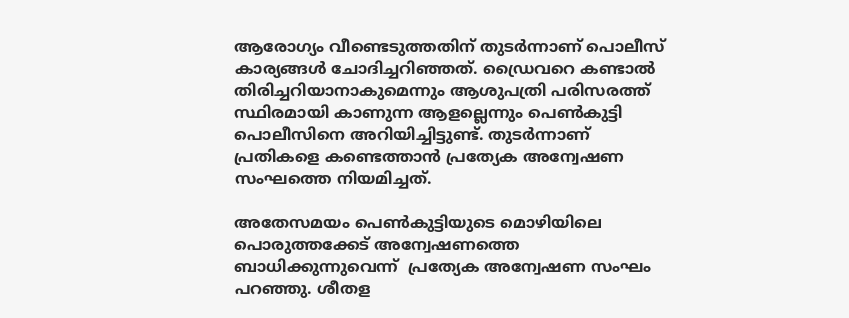ആരോഗ്യം വീണ്ടെടുത്തതിന് തുടർന്നാണ് പൊലീസ് കാര്യങ്ങൾ ചോദിച്ചറിഞ്ഞത്. ഡ്രൈവറെ കണ്ടാല്‍ തിരിച്ചറിയാനാകുമെന്നും ആശുപത്രി പരിസരത്ത് സ്ഥിരമായി കാണുന്ന ആളല്ലെന്നും പെണ്‍കുട്ടി പൊലീസിനെ അറിയിച്ചിട്ടുണ്ട്. തുടർന്നാണ് പ്രതികളെ കണ്ടെത്താൻ പ്രത്യേക അന്വേഷണ സംഘത്തെ നിയമിച്ചത്.

അതേസമയം പെൺകുട്ടിയുടെ മൊഴിയിലെ  പൊരുത്തക്കേട് അന്വേഷണത്തെ ബാധിക്കുന്നുവെന്ന്  പ്രത്യേക അന്വേഷണ സംഘം പറഞ്ഞു. ശീതള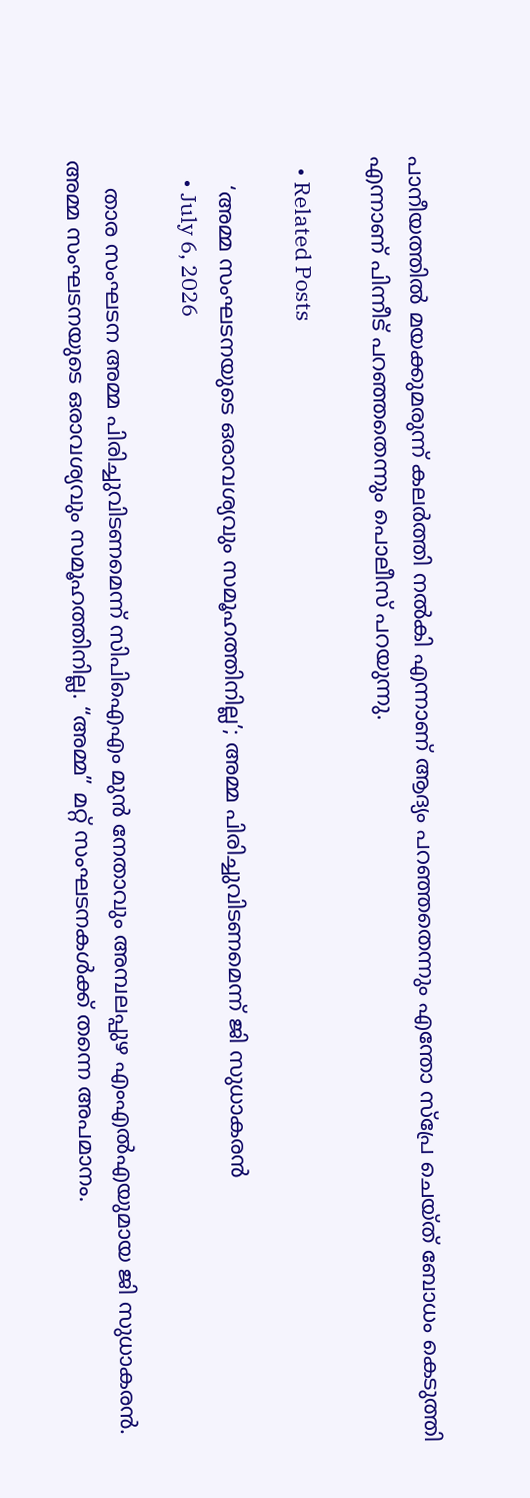പാനീയത്തിൽ മയക്കുമരുന്ന് കലർത്തി നൽകി എന്നാണ് ആദ്യം പറഞ്ഞതെന്നും എന്തോ സ്പ്രേ ചെയ്ത് ബോധം കെടുത്തി എന്നാണ് പിന്നീട് പറഞ്ഞതെന്നും പൊലീസ് പറയുന്നു.

  • Related Posts

    ‘അമ്മ സംഘടനയുടെ ഒരാവശ്യവും സമൂഹത്തിനില്ല’; അമ്മ പിരിച്ചുവിടണമെന്ന് ജി സുധാകരൻ
    • July 6, 2026

    താര സംഘടന അമ്മ പിരിച്ചുവിടണമെന്ന് സിപിഐഎം മുൻ നേതാവും അമ്പലപ്പുഴ എംഎൽഎയുമായ ജി സുധാകരൻ. അമ്മ സംഘടനയുടെ ഒരാവശ്യവും സമൂഹത്തിനില്ല. “അമ്മ” മറ്റ് സംഘടനകൾക്ക് തന്നെ അപമാനം.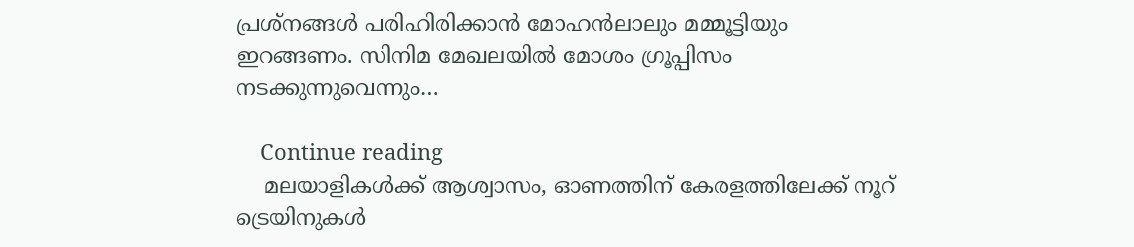പ്രശ്നങ്ങൾ പരിഹിരിക്കാൻ മോഹൻലാലും മമ്മൂട്ടിയും ഇറങ്ങണം. സിനിമ മേഖലയിൽ മോശം ഗ്രൂപ്പിസം നടക്കുന്നുവെന്നും…

    Continue reading
    മലയാളികള്‍ക്ക് ആശ്വാസം, ഓണത്തിന് കേരളത്തിലേക്ക് നൂറ് ട്രെയിനുകള്‍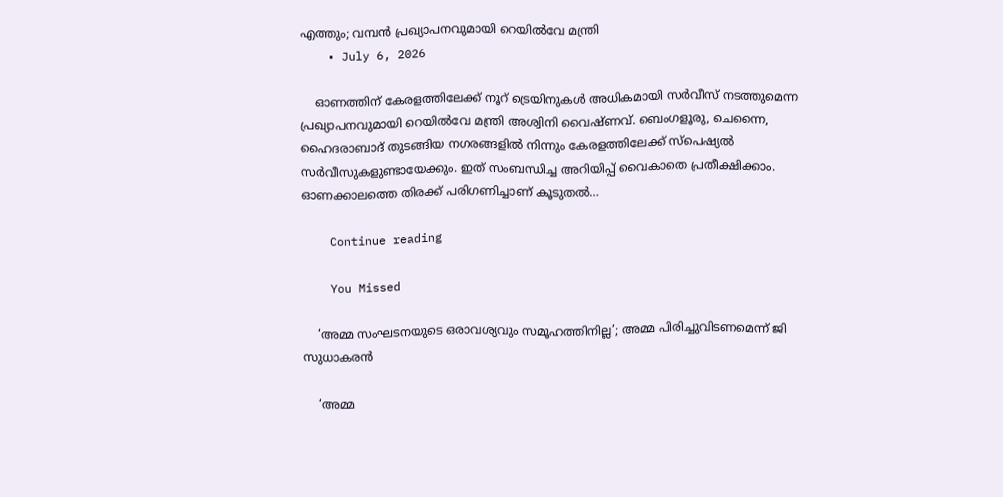എത്തും; വമ്പൻ പ്രഖ്യാപനവുമായി റെയിൽവേ മന്ത്രി
    • July 6, 2026

    ഓണത്തിന് കേരളത്തിലേക്ക് നൂറ് ട്രെയിനുകള്‍ അധികമായി സര്‍വീസ് നടത്തുമെന്ന പ്രഖ്യാപനവുമായി റെയില്‍വേ മന്ത്രി അശ്വിനി വൈഷ്ണവ്. ബെംഗളൂരു, ചെന്നൈ, ഹൈദരാബാദ് തുടങ്ങിയ നഗരങ്ങളിൽ നിന്നും കേരളത്തിലേക്ക് സ്പെഷ്യൽ സർവീസുകളുണ്ടായേക്കും. ഇത് സംബന്ധിച്ച അറിയിപ്പ് വൈകാതെ പ്രതീക്ഷിക്കാം. ഓണക്കാലത്തെ തിരക്ക് പരിഗണിച്ചാണ് കൂടുതല്‍…

    Continue reading

    You Missed

    ‘അമ്മ സംഘടനയുടെ ഒരാവശ്യവും സമൂഹത്തിനില്ല’; അമ്മ പിരിച്ചുവിടണമെന്ന് ജി സുധാകരൻ

    ‘അമ്മ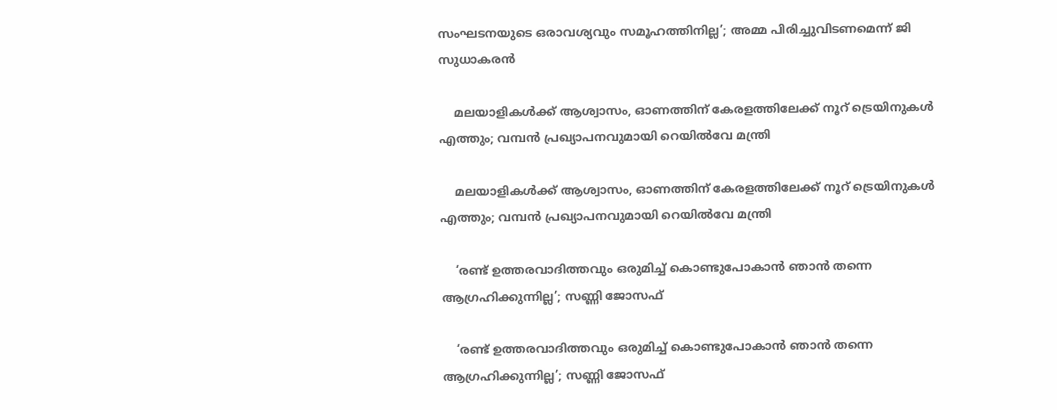സംഘടനയുടെ ഒരാവശ്യവും സമൂഹത്തിനില്ല’; അമ്മ പിരിച്ചുവിടണമെന്ന് ജി സുധാകരൻ

    മലയാളികള്‍ക്ക് ആശ്വാസം, ഓണത്തിന് കേരളത്തിലേക്ക് നൂറ് ട്രെയിനുകള്‍ എത്തും; വമ്പൻ പ്രഖ്യാപനവുമായി റെയിൽവേ മന്ത്രി

    മലയാളികള്‍ക്ക് ആശ്വാസം, ഓണത്തിന് കേരളത്തിലേക്ക് നൂറ് ട്രെയിനുകള്‍ എത്തും; വമ്പൻ പ്രഖ്യാപനവുമായി റെയിൽവേ മന്ത്രി

    ‘രണ്ട് ഉത്തരവാദിത്തവും ഒരുമിച്ച് കൊണ്ടുപോകാന്‍ ഞാന്‍ തന്നെ ആഗ്രഹിക്കുന്നില്ല’; സണ്ണി ജോസഫ്

    ‘രണ്ട് ഉത്തരവാദിത്തവും ഒരുമിച്ച് കൊണ്ടുപോകാന്‍ ഞാന്‍ തന്നെ ആഗ്രഹിക്കുന്നില്ല’; സണ്ണി ജോസഫ്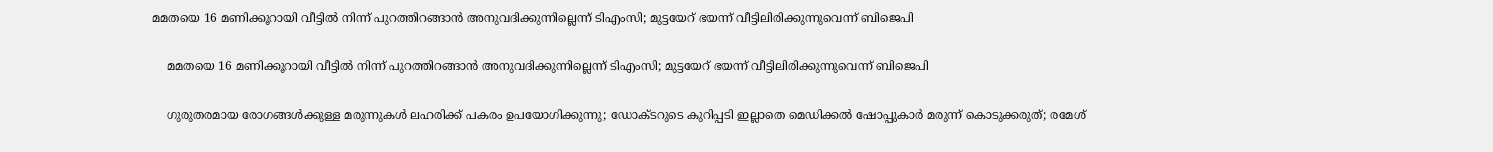മമതയെ 16 മണിക്കൂറായി വീട്ടില്‍ നിന്ന് പുറത്തിറങ്ങാന്‍ അനുവദിക്കുന്നില്ലെന്ന് ടിഎംസി; മുട്ടയേറ് ഭയന്ന് വീട്ടിലിരിക്കുന്നുവെന്ന് ബിജെപി

    മമതയെ 16 മണിക്കൂറായി വീട്ടില്‍ നിന്ന് പുറത്തിറങ്ങാന്‍ അനുവദിക്കുന്നില്ലെന്ന് ടിഎംസി; മുട്ടയേറ് ഭയന്ന് വീട്ടിലിരിക്കുന്നുവെന്ന് ബിജെപി

    ഗുരുതരമായ രോഗങ്ങള്‍ക്കുള്ള മരുന്നുകള്‍ ലഹരിക്ക് പകരം ഉപയോഗിക്കുന്നു; ഡോക്ടറുടെ കുറിപ്പടി ഇല്ലാതെ മെഡിക്കല്‍ ഷോപ്പുകാര്‍ മരുന്ന് കൊടുക്കരുത്; രമേശ്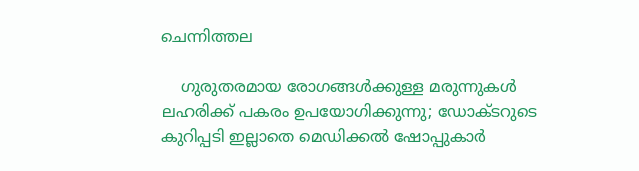ചെന്നിത്തല

    ഗുരുതരമായ രോഗങ്ങള്‍ക്കുള്ള മരുന്നുകള്‍ ലഹരിക്ക് പകരം ഉപയോഗിക്കുന്നു; ഡോക്ടറുടെ കുറിപ്പടി ഇല്ലാതെ മെഡിക്കല്‍ ഷോപ്പുകാര്‍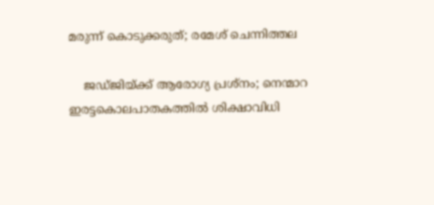മരുന്ന് കൊടുക്കരുത്; രമേശ് ചെന്നിത്തല

    ജഡ്ജിയ്ക്ക് ആരോഗ്യ പ്രശ്നം; നെന്മാറ ഇരട്ടകൊലപാതകത്തിൽ ശിക്ഷാവിധി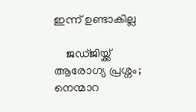ഇന്ന് ഉണ്ടാകില്ല

    ജഡ്ജിയ്ക്ക് ആരോഗ്യ പ്രശ്നം; നെന്മാറ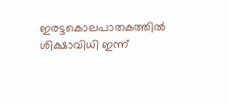ഇരട്ടകൊലപാതകത്തിൽ ശിക്ഷാവിധി ഇന്ന്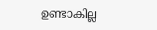ഉണ്ടാകില്ല